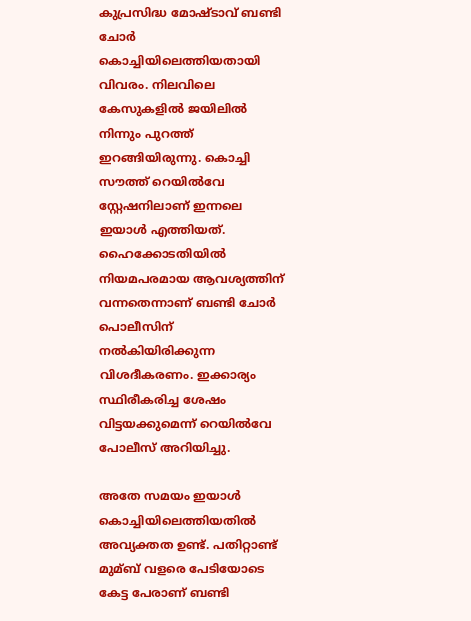കുപ്രസിദ്ധ മോഷ്ടാവ് ബണ്ടി ചോർ കൊച്ചിയിലെത്തിയതായി വിവരം. നിലവിലെ കേസുകളില്‍ ജയിലില്‍ നിന്നും പുറത്ത് ഇറങ്ങിയിരുന്നു. കൊച്ചി സൗത്ത് റെയില്‍വേ സ്റ്റേഷനിലാണ് ഇന്നലെ ഇയാള്‍ എത്തിയത്. ഹൈക്കോടതിയില്‍ നിയമപരമായ ആവശ്യത്തിന് വന്നതെന്നാണ് ബണ്ടി ചോർ പൊലീസിന് നല്‍കിയിരിക്കുന്ന വിശദീകരണം. ഇക്കാര്യം സ്ഥിരീകരിച്ച ശേഷം വിട്ടയക്കുമെന്ന് റെയില്‍വേ പോലീസ് അറിയിച്ചു.

അതേ സമയം ഇയാള്‍ കൊച്ചിയിലെത്തിയതില്‍ അവ്യക്തത ഉണ്ട്. പതിറ്റാണ്ട് മുമ്ബ് വളരെ പേടിയോടെ കേട്ട പേരാണ് ബണ്ടി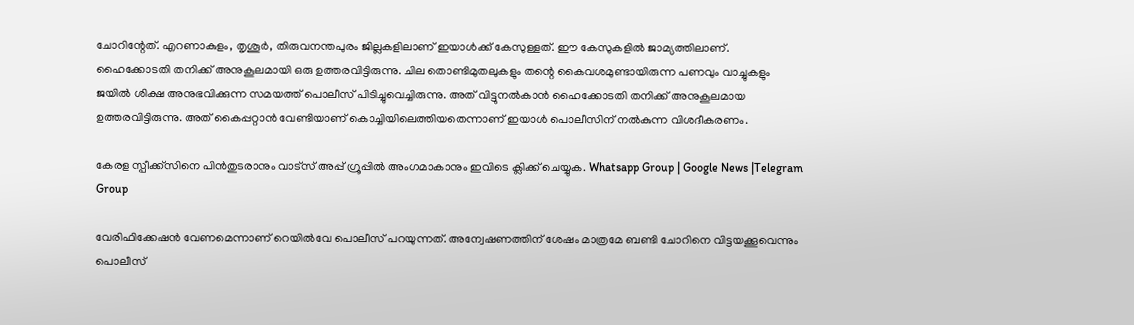ചോറിന്റേത്. എറണാകുളം, തൃശൂർ, തിരുവനന്തപുരം ജില്ലകളിലാണ് ഇയാള്‍ക്ക് കേസുള്ളത്. ഈ കേസുകളില്‍ ജാമ്യത്തിലാണ്. ഹൈക്കോടതി തനിക്ക് അനുകൂലമായി ഒരു ഉത്തരവിട്ടിരുന്നു. ചില തൊണ്ടിമുതലുകളും തന്റെ കൈവശമുണ്ടായിരുന്ന പണവും വാച്ചുകളും ജയില്‍ ശിക്ഷ അനുഭവിക്കുന്ന സമയത്ത് പൊലീസ് പിടിച്ചുവെച്ചിരുന്നു. അത് വിട്ടുനല്‍കാൻ ഹൈക്കോടതി തനിക്ക് അനുകൂലമായ ഉത്തരവിട്ടിരുന്നു. അത് കൈപ്പറ്റാൻ വേണ്ടിയാണ് കൊച്ചിയിലെത്തിയതെന്നാണ് ഇയാള്‍ പൊലീസിന് നല്‍കുന്ന വിശദീകരണം.

കേരള സ്പീക്ക്സിനെ പിൻതുടരാനും വാട്സ് അപ്പ് ഗ്രൂപ്പിൽ അംഗമാകാനും ഇവിടെ ക്ലിക്ക് ചെയ്യുക. Whatsapp Group | Google News |Telegram Group

വേരിഫിക്കേഷൻ വേണമെന്നാണ് റെയില്‍വേ പൊലീസ് പറയുന്നത്. അന്വേഷണത്തിന് ശേഷം മാത്രമേ ബണ്ടി ചോറിനെ വിട്ടയക്കൂവെന്നും പൊലീസ്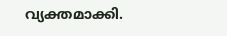വ്യക്തമാക്കി.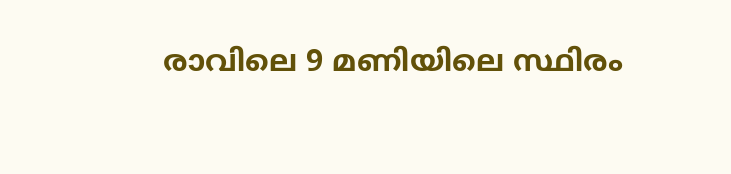രാവിലെ 9 മണിയിലെ സ്ഥിരം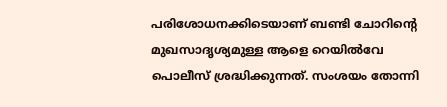പരിശോധനക്കിടെയാണ് ബണ്ടി ചോറിന്റെ മുഖസാദൃശ്യമുള്ള ആളെ റെയില്‍വേ പൊലീസ് ശ്രദ്ധിക്കുന്നത്. സംശയം തോന്നി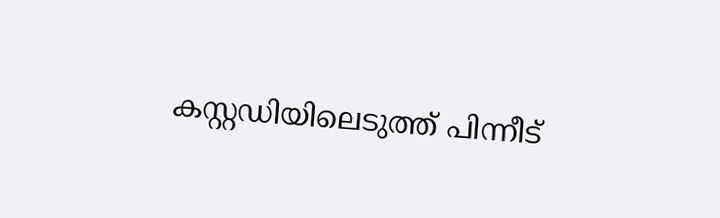കസ്റ്റഡിയിലെടുത്ത് പിന്നീട്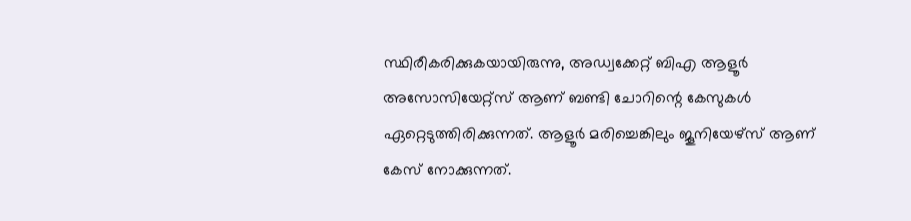സ്ഥിരീകരിക്കുകയായിരുന്നു, അഡ്വക്കേറ്റ് ബിഎ ആളൂർ അസോസിയേറ്റ്സ് ആണ് ബണ്ടി ചോറിന്റെ കേസുകള്‍ ഏറ്റെടുത്തിരിക്കുന്നത്. ആളൂർ മരിച്ചെങ്കിലും ജൂനിയേഴ്സ് ആണ് കേസ് നോക്കുന്നത്.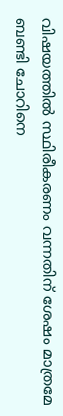വിഷയത്തില്‍ സ്ഥിരീകരണം വന്നതിന് ശേഷം മാത്രമേ ബണ്ടി ചോറിനെ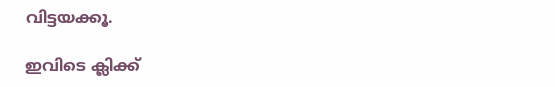വിട്ടയക്കൂ.

ഇവിടെ ക്ലിക്ക്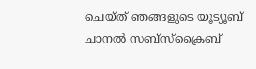ചെയ്ത് ഞങ്ങളുടെ യൂട്യൂബ് ചാനൽ സബ്സ്ക്രൈബ്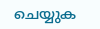ചെയ്യുക